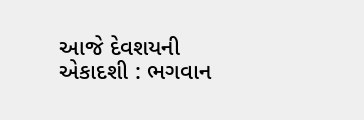આજે દેવશયની એકાદશી : ભગવાન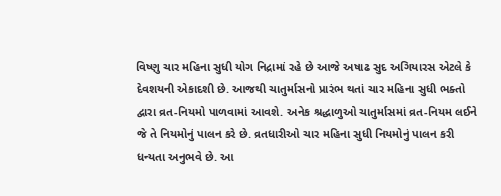વિષ્ણુ ચાર મહિના સુધી યોગ નિદ્રામાં રહે છે આજે અષાઢ સુદ અગિયારસ એટલે કે દેવશયની એકાદશી છે. આજથી ચાતુર્માસનો પ્રારંભ થતાં ચાર મહિના સુધી ભક્તો દ્વારા વ્રત-નિયમો પાળવામાં આવશે. અનેક શ્રદ્ધાળુઓ ચાતુર્માસમાં વ્રત-નિયમ લઈને જે તે નિયમોનું પાલન કરે છે. વ્રતધારીઓ ચાર મહિના સુધી નિયમોનું પાલન કરી ધન્યતા અનુભવે છે. આ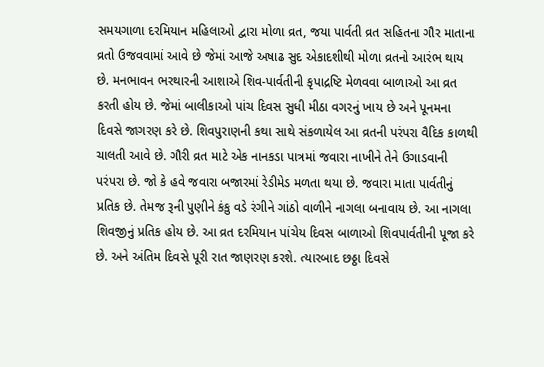સમયગાળા દરમિયાન મહિલાઓ દ્વારા મોળા વ્રત, જયા પાર્વતી વ્રત સહિતના ગૌર માતાના વ્રતો ઉજવવામાં આવે છે જેમાં આજે અષાઢ સુદ એકાદશીથી મોળા વ્રતનો આરંભ થાય છે. મનભાવન ભરથારની આશાએ શિવ-પાર્વતીની કૃપાદ્રષ્ટિ મેળવવા બાળાઓ આ વ્રત કરતી હોય છે. જેમાં બાલીકાઓ પાંચ દિવસ સુધી મીઠા વગરનું ખાય છે અને પૂનમના દિવસે જાગરણ કરે છે. શિવપુરાણની કથા સાથે સંકળાયેલ આ વ્રતની પરંપરા વૈદિક કાળથી ચાલતી આવે છે. ગૌરી વ્રત માટે એક નાનકડા પાત્રમાં જવારા નાખીને તેને ઉગાડવાની પરંપરા છે. જો કે હવે જવારા બજારમાં રેડીમેડ મળતા થયા છે. જવારા માતા પાર્વતીનું પ્રતિક છે. તેમજ રૂની પુણીને કંકુ વડે રંગીને ગાંઠો વાળીને નાગલા બનાવાય છે. આ નાગલા શિવજીનું પ્રતિક હોય છે. આ વ્રત દરમિયાન પાંચેય દિવસ બાળાઓ શિવપાર્વતીની પૂજા કરે છે. અને અંતિમ દિવસે પૂરી રાત જાણરણ કરશે. ત્યારબાદ છઠ્ઠા દિવસે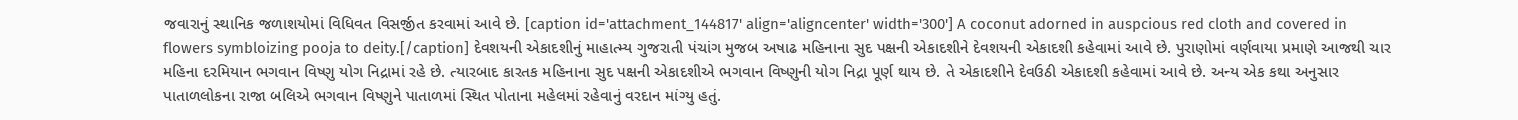જવારાનું સ્થાનિક જળાશયોમાં વિધિવત વિસર્જીત કરવામાં આવે છે. [caption id='attachment_144817' align='aligncenter' width='300'] A coconut adorned in auspcious red cloth and covered in flowers symbloizing pooja to deity.[/caption] દેવશયની એકાદશીનું માહાત્મ્ય ગુજરાતી પંચાંગ મુજબ અષાઢ મહિનાના સુદ પક્ષની એકાદશીને દેવશયની એકાદશી કહેવામાં આવે છે. પુરાણોમાં વર્ણવાયા પ્રમાણે આજથી ચાર મહિના દરમિયાન ભગવાન વિષ્ણુ યોગ નિદ્રામાં રહે છે. ત્યારબાદ કારતક મહિનાના સુદ પક્ષની એકાદશીએ ભગવાન વિષ્ણુની યોગ નિદ્રા પૂર્ણ થાય છે. તે એકાદશીને દેવઉઠી એકાદશી કહેવામાં આવે છે. અન્ય એક કથા અનુસાર પાતાળલોકના રાજા બલિએ ભગવાન વિષ્ણુને પાતાળમાં સ્થિત પોતાના મહેલમાં રહેવાનું વરદાન માંગ્યુ હતું.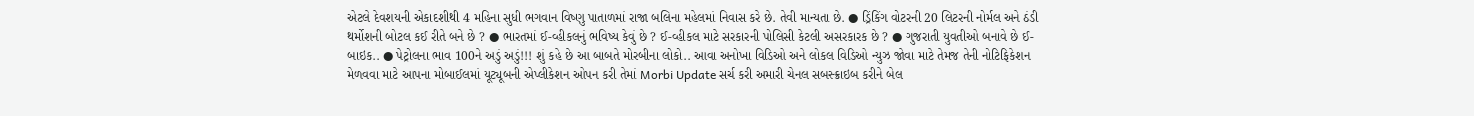એટલે દેવશયની એકાદશીથી 4 મહિના સુધી ભગવાન વિષ્ણુ પાતાળમાં રાજા બલિના મહેલમાં નિવાસ કરે છે. તેવી માન્યતા છે. ● ડ્રિંકિંગ વોટરની 20 લિટરની નોર્મલ અને ઠંડી થર્મોશની બોટલ કઈ રીતે બને છે ? ● ભારતમાં ઈ-વ્હીકલનું ભવિષ્ય કેવું છે ? ઈ-વ્હીકલ માટે સરકારની પોલિસી કેટલી અસરકારક છે ? ● ગુજરાતી યુવતીઓ બનાવે છે ઈ-બાઇક.. ● પેટ્રોલના ભાવ 100ને અડું અડું!!! શું કહે છે આ બાબતે મોરબીના લોકો.. આવા અનોખા વિડિઓ અને લોકલ વિડિઓ ન્યુઝ જોવા માટે તેમજ તેની નોટિફિકેશન મેળવવા માટે આપના મોબાઈલમાં યૂટ્યૂબની એપ્લીકેશન ઓપન કરી તેમાં Morbi Update સર્ચ કરી અમારી ચેનલ સબસ્ક્રાઇબ કરીને બેલ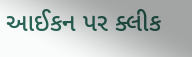આઈકન પર ક્લીક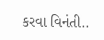કરવા વિનંતી..